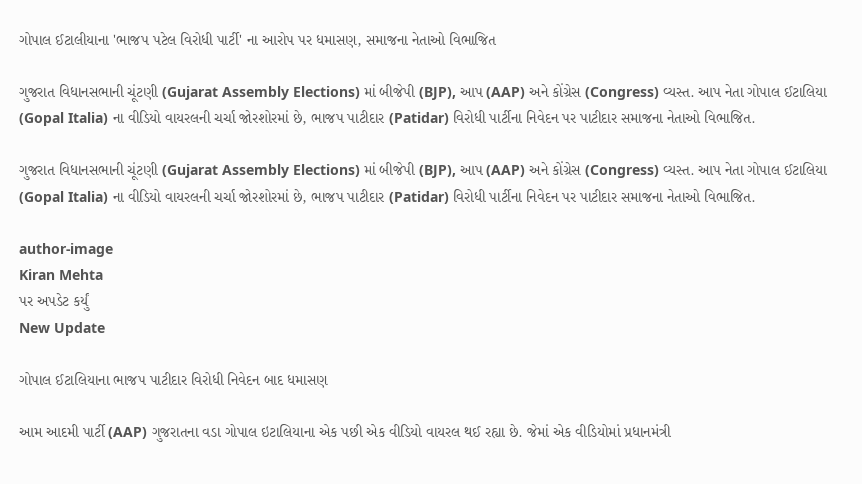ગોપાલ ઈટાલીયાના 'ભાજપ પટેલ વિરોધી પાર્ટી' ના આરોપ પર ધમાસણ, સમાજના નેતાઓ વિભાજિત

ગુજરાત વિધાનસભાની ચૂંટણી (Gujarat Assembly Elections) માં બીજેપી (BJP), આપ (AAP) અને કોંગ્રેસ (Congress) વ્યસ્ત. આપ નેતા ગોપાલ ઈટાલિયા (Gopal Italia) ના વીડિયો વાયરલની ચર્ચા જોરશોરમાં છે, ભાજપ પાટીદાર (Patidar) વિરોધી પાર્ટીના નિવેદન પર પાટીદાર સમાજના નેતાઓ વિભાજિત.

ગુજરાત વિધાનસભાની ચૂંટણી (Gujarat Assembly Elections) માં બીજેપી (BJP), આપ (AAP) અને કોંગ્રેસ (Congress) વ્યસ્ત. આપ નેતા ગોપાલ ઈટાલિયા (Gopal Italia) ના વીડિયો વાયરલની ચર્ચા જોરશોરમાં છે, ભાજપ પાટીદાર (Patidar) વિરોધી પાર્ટીના નિવેદન પર પાટીદાર સમાજના નેતાઓ વિભાજિત.

author-image
Kiran Mehta
પર અપડેટ કર્યું
New Update

ગોપાલ ઈટાલિયાના ભાજપ પાટીદાર વિરોધી નિવેદન બાદ ધમાસણ

આમ આદમી પાર્ટી (AAP) ગુજરાતના વડા ગોપાલ ઇટાલિયાના એક પછી એક વીડિયો વાયરલ થઈ રહ્યા છે. જેમાં એક વીડિયોમાં પ્રધાનમંત્રી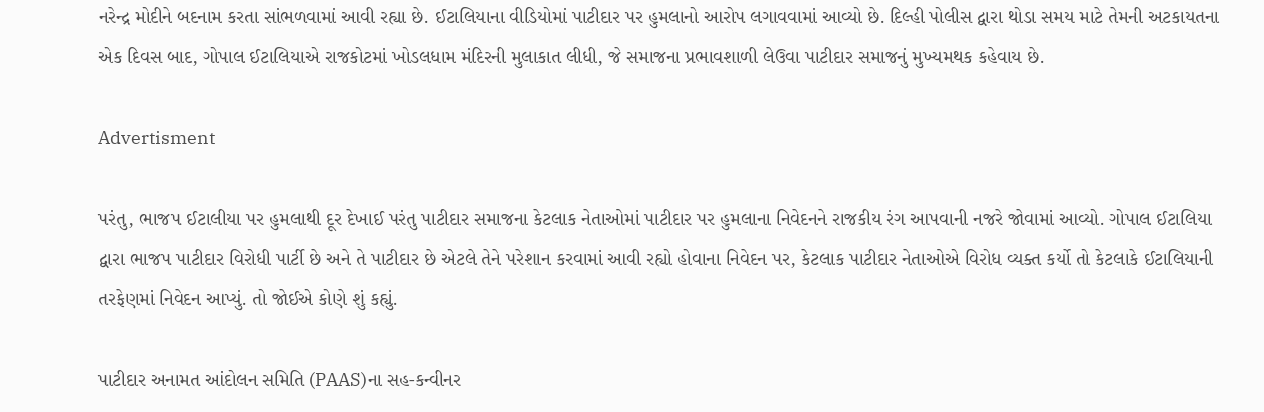નરેન્દ્ર મોદીને બદનામ કરતા સાંભળવામાં આવી રહ્યા છે. ઈટાલિયાના વીડિયોમાં પાટીદાર પર હુમલાનો આરોપ લગાવવામાં આવ્યો છે. દિલ્હી પોલીસ દ્વારા થોડા સમય માટે તેમની અટકાયતના એક દિવસ બાદ, ગોપાલ ઈટાલિયાએ રાજકોટમાં ખોડલધામ મંદિરની મુલાકાત લીધી, જે સમાજના પ્રભાવશાળી લેઉવા પાટીદાર સમાજનું મુખ્યમથક કહેવાય છે.

Advertisment

પરંતુ, ભાજપ ઈટાલીયા પર હુમલાથી દૂર દેખાઈ પરંતુ પાટીદાર સમાજના કેટલાક નેતાઓમાં પાટીદાર પર હુમલાના નિવેદનને રાજકીય રંગ આપવાની નજરે જોવામાં આવ્યો. ગોપાલ ઈટાલિયા દ્વારા ભાજપ પાટીદાર વિરોધી પાર્ટી છે અને તે પાટીદાર છે એટલે તેને પરેશાન કરવામાં આવી રહ્યો હોવાના નિવેદન પર, કેટલાક પાટીદાર નેતાઓએ વિરોધ વ્યક્ત કર્યો તો કેટલાકે ઈટાલિયાની તરફેણમાં નિવેદન આપ્યું. તો જોઈએ કોણે શું કહ્યું.

પાટીદાર અનામત આંદોલન સમિતિ (PAAS)ના સહ-કન્વીનર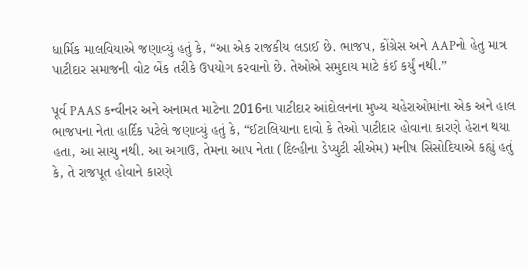ધાર્મિક માલવિયાએ જણાવ્યું હતું કે, “આ એક રાજકીય લડાઈ છે. ભાજપ, કોંગ્રેસ અને AAPનો હેતુ માત્ર પાટીદાર સમાજની વોટ બેંક તરીકે ઉપયોગ કરવાનો છે. તેઓએ સમુદાય માટે કંઈ કર્યું નથી.”

પૂર્વ PAAS કન્વીનર અને અનામત માટેના 2016ના પાટીદાર આંદોલનના મુખ્ય ચહેરાઓમાંના એક અને હાલ ભાજપના નેતા હાર્દિક પટેલે જણાવ્યું હતું કે, “ઈટાલિયાના દાવો કે તેઓ પાટીદાર હોવાના કારણે હેરાન થયા હતા, આ સાચુ નથી. આ અગાઉ, તેમના આપ નેતા (દિલ્હીના ડેપ્યુટી સીએમ) મનીષ સિસોદિયાએ કહ્યું હતું કે, તે રાજપૂત હોવાને કારણે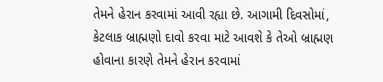તેમને હેરાન કરવામાં આવી રહ્યા છે. આગામી દિવસોમાં, કેટલાક બ્રાહ્મણો દાવો કરવા માટે આવશે કે તેઓ બ્રાહ્મણ હોવાના કારણે તેમને હેરાન કરવામાં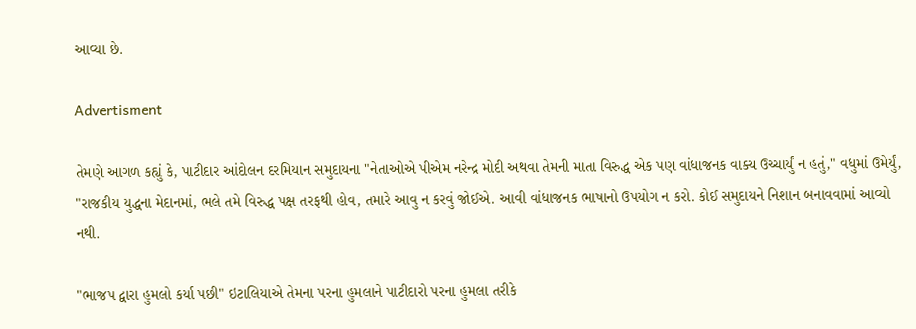આવ્યા છે.

Advertisment

તેમણે આગળ કહ્યું કે, પાટીદાર આંદોલન દરમિયાન સમુદાયના "નેતાઓએ પીએમ નરેન્દ્ર મોદી અથવા તેમની માતા વિરુદ્ધ એક પણ વાંધાજનક વાક્ય ઉચ્ચાર્યું ન હતું," વધુમાં ઉમેર્યું, "રાજકીય યુદ્ધના મેદાનમાં, ભલે તમે વિરુદ્ધ પક્ષ તરફથી હોવ, તમારે આવુ ન કરવું જોઈએ. આવી વાંધાજનક ભાષાનો ઉપયોગ ન કરો. કોઈ સમુદાયને નિશાન બનાવવામાં આવ્યો નથી.

"ભાજપ દ્વારા હુમલો કર્યા પછી" ઇટાલિયાએ તેમના પરના હુમલાને પાટીદારો પરના હુમલા તરીકે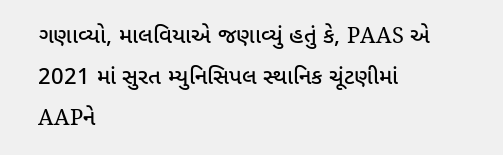ગણાવ્યો, માલવિયાએ જણાવ્યું હતું કે, PAAS એ 2021 માં સુરત મ્યુનિસિપલ સ્થાનિક ચૂંટણીમાં AAPને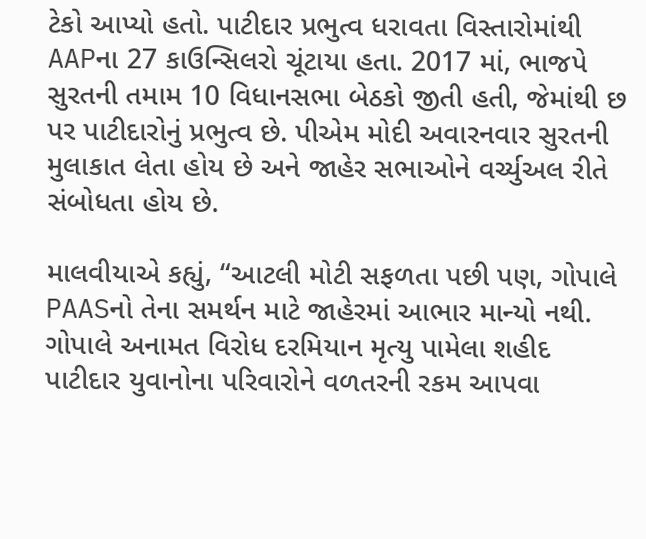ટેકો આપ્યો હતો. પાટીદાર પ્રભુત્વ ધરાવતા વિસ્તારોમાંથી AAPના 27 કાઉન્સિલરો ચૂંટાયા હતા. 2017 માં, ભાજપે સુરતની તમામ 10 વિધાનસભા બેઠકો જીતી હતી, જેમાંથી છ પર પાટીદારોનું પ્રભુત્વ છે. પીએમ મોદી અવારનવાર સુરતની મુલાકાત લેતા હોય છે અને જાહેર સભાઓને વર્ચ્યુઅલ રીતે સંબોધતા હોય છે.

માલવીયાએ કહ્યું, “આટલી મોટી સફળતા પછી પણ, ગોપાલે PAASનો તેના સમર્થન માટે જાહેરમાં આભાર માન્યો નથી. ગોપાલે અનામત વિરોધ દરમિયાન મૃત્યુ પામેલા શહીદ પાટીદાર યુવાનોના પરિવારોને વળતરની રકમ આપવા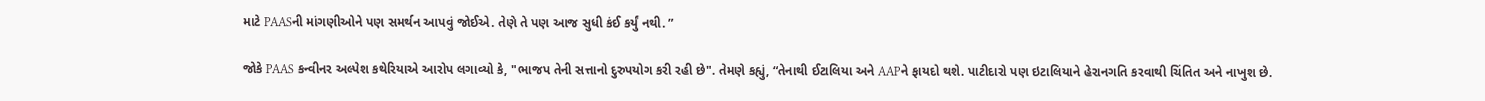માટે PAASની માંગણીઓને પણ સમર્થન આપવું જોઈએ. તેણે તે પણ આજ સુધી કંઈ કર્યું નથી. ”

જોકે PAAS કન્વીનર અલ્પેશ કથેરિયાએ આરોપ લગાવ્યો કે, "ભાજપ તેની સત્તાનો દુરુપયોગ કરી રહી છે". તેમણે કહ્યું, “તેનાથી ઈટાલિયા અને AAPને ફાયદો થશે. પાટીદારો પણ ઇટાલિયાને હેરાનગતિ કરવાથી ચિંતિત અને નાખુશ છે.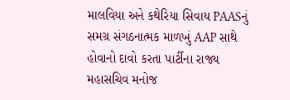માલવિયા અને કથેરિયા સિવાય PAASનું સમગ્ર સંગઠનાત્મક માળખું AAP સાથે હોવાનો દાવો કરતા પાર્ટીના રાજ્ય મહાસચિવ મનોજ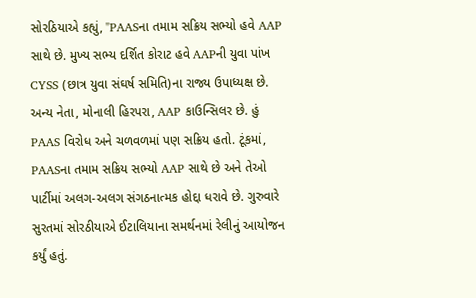સોરઠિયાએ કહ્યું, "PAASના તમામ સક્રિય સભ્યો હવે AAP સાથે છે. મુખ્ય સભ્ય દર્શિત કોરાટ હવે AAPની યુવા પાંખ CYSS (છાત્ર યુવા સંઘર્ષ સમિતિ)ના રાજ્ય ઉપાધ્યક્ષ છે. અન્ય નેતા, મોનાલી હિરપરા, AAP કાઉન્સિલર છે. હું PAAS વિરોધ અને ચળવળમાં પણ સક્રિય હતો. ટૂંકમાં, PAASના તમામ સક્રિય સભ્યો AAP સાથે છે અને તેઓ પાર્ટીમાં અલગ-અલગ સંગઠનાત્મક હોદ્દા ધરાવે છે. ગુરુવારે સુરતમાં સોરઠીયાએ ઈટાલિયાના સમર્થનમાં રેલીનું આયોજન કર્યું હતું.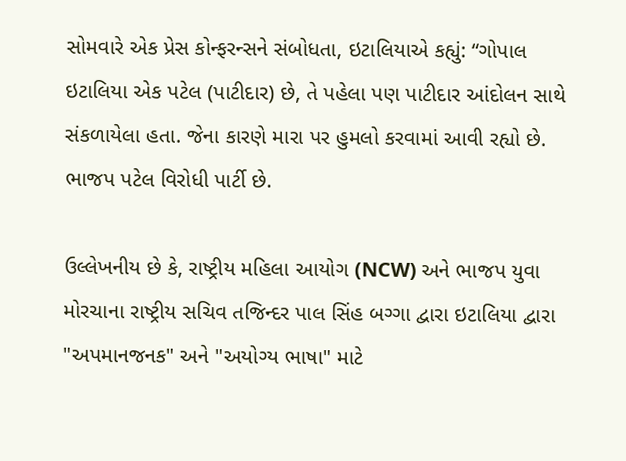સોમવારે એક પ્રેસ કોન્ફરન્સને સંબોધતા, ઇટાલિયાએ કહ્યું: “ગોપાલ ઇટાલિયા એક પટેલ (પાટીદાર) છે, તે પહેલા પણ પાટીદાર આંદોલન સાથે સંકળાયેલા હતા. જેના કારણે મારા પર હુમલો કરવામાં આવી રહ્યો છે. ભાજપ પટેલ વિરોધી પાર્ટી છે.

ઉલ્લેખનીય છે કે, રાષ્ટ્રીય મહિલા આયોગ (NCW) અને ભાજપ યુવા મોરચાના રાષ્ટ્રીય સચિવ તજિન્દર પાલ સિંહ બગ્ગા દ્વારા ઇટાલિયા દ્વારા "અપમાનજનક" અને "અયોગ્ય ભાષા" માટે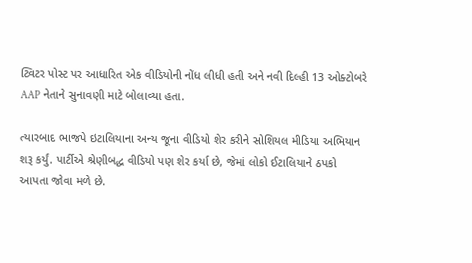ટ્વિટર પોસ્ટ પર આધારિત એક વીડિયોની નોંધ લીધી હતી અને નવી દિલ્હી 13 ઓક્ટોબરે AAP નેતાને સુનાવણી માટે બોલાવ્યા હતા.

ત્યારબાદ ભાજપે ઇટાલિયાના અન્ય જૂના વીડિયો શેર કરીને સોશિયલ મીડિયા અભિયાન શરૂ કર્યું. પાર્ટીએ શ્રેણીબદ્ધ વીડિયો પણ શેર કર્યા છે, જેમાં લોકો ઈટાલિયાને ઠપકો આપતા જોવા મળે છે.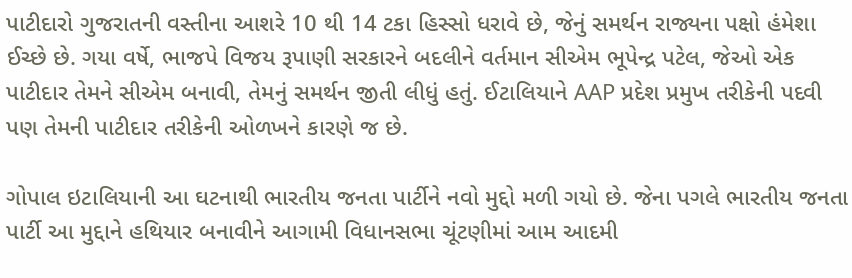પાટીદારો ગુજરાતની વસ્તીના આશરે 10 થી 14 ટકા હિસ્સો ધરાવે છે, જેનું સમર્થન રાજ્યના પક્ષો હંમેશા ઈચ્છે છે. ગયા વર્ષે, ભાજપે વિજય રૂપાણી સરકારને બદલીને વર્તમાન સીએમ ભૂપેન્દ્ર પટેલ, જેઓ એક પાટીદાર તેમને સીએમ બનાવી, તેમનું સમર્થન જીતી લીધું હતું. ઈટાલિયાને AAP પ્રદેશ પ્રમુખ તરીકેની પદવી પણ તેમની પાટીદાર તરીકેની ઓળખને કારણે જ છે.

ગોપાલ ઇટાલિયાની આ ઘટનાથી ભારતીય જનતા પાર્ટીને નવો મુદ્દો મળી ગયો છે. જેના પગલે ભારતીય જનતા પાર્ટી આ મુદ્દાને હથિયાર બનાવીને આગામી વિધાનસભા ચૂંટણીમાં આમ આદમી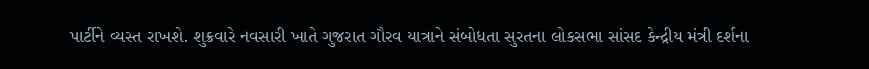પાર્ટીને વ્યસ્ત રાખશે. શુક્રવારે નવસારી ખાતે ગુજરાત ગૌરવ યાત્રાને સંબોધતા સુરતના લોકસભા સાંસદ કેન્દ્રીય મંત્રી દર્શના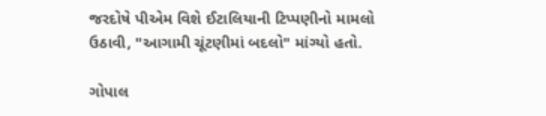જરદોષે પીએમ વિશે ઈટાલિયાની ટિપ્પણીનો મામલો ઉઠાવી, "આગામી ચૂંટણીમાં બદલો" માંગ્યો હતો.

ગોપાલ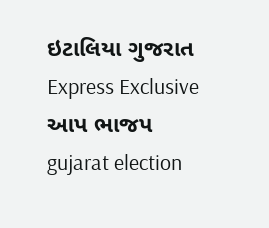ઇટાલિયા ગુજરાત Express Exclusive આપ ભાજપ gujarat election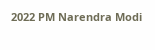2022 PM Narendra Modi